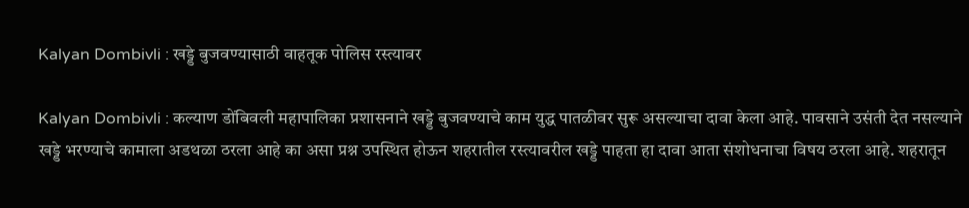Kalyan Dombivli : खड्डे बुजवण्यासाठी वाहतूक पोलिस रस्त्यावर

Kalyan Dombivli : कल्याण डोंबिवली महापालिका प्रशासनाने खड्डे बुजवण्याचे काम युद्ध पातळीवर सुरू असल्याचा दावा केला आहे. पावसाने उसंती देत नसल्याने खड्डे भरण्याचे कामाला अडथळा ठरला आहे का असा प्रश्न उपस्थित होऊन शहरातील रस्त्यावरील खड्डे पाहता हा दावा आता संशोधनाचा विषय ठरला आहे. शहरातून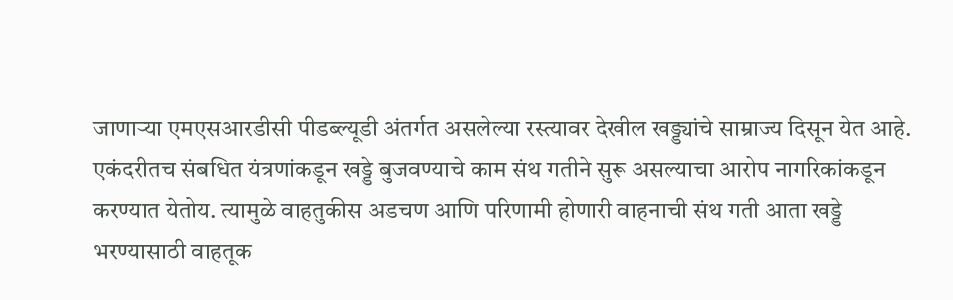जाणाऱ्या एमएसआरडीसी पीडब्ल्यूडी अंतर्गत असलेल्या रस्त्यावर देखील खड्ड्यांचे साम्राज्य दिसून येत आहे. एकंदरीतच संबधित यंत्रणांकडून खड्डे बुजवण्याचे काम संथ गतीने सुरू असल्याचा आरोप नागरिकांकडून करण्यात येतोय. त्यामुळे वाहतुकीस अडचण आणि परिणामी होणारी वाहनाची संथ गती आता खड्डे भरण्यासाठी वाहतूक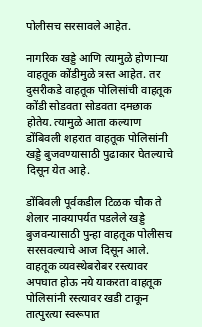पोलीसच सरसावले आहेत.

नागरिक खड्डे आणि त्यामुळे होणाऱ्या वाहतूक कोंडीमुळे त्रस्त आहेत. तर दुसरीकडे वाहतूक पोलिसांची वाहतूक कोंडी सोडवता सोडवता दमछाक होतेय. त्यामुळे आता कल्याण डोंबिवली शहरात वाहतूक पोलिसांनी खड्डे बुजवण्यासाठी पुढाकार घेतल्याचे दिसून येत आहे.

डोंबिवली पूर्वकडील टिळक चौक ते शेलार नाक्यापर्यत पडलेले खड्डे बुजवन्यासाठी पुन्हा वाहतूक पोलीसच सरसवल्याचे आज दिसून आले. वाहतूक व्यवस्थेबरोबर रस्त्यावर अपघात होऊ नये याकरता वाहतूक पोलिसांनी रस्त्यावर खडी टाकून तात्पुरत्या स्वरूपात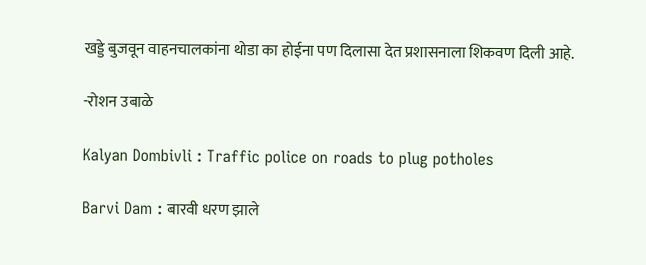खड्डे बुजवून वाहनचालकांना थोडा का होईना पण दिलासा देत प्रशासनाला शिकवण दिली आहे.

-रोशन उबाळे

Kalyan Dombivli : Traffic police on roads to plug potholes

Barvi Dam : बारवी धरण झाले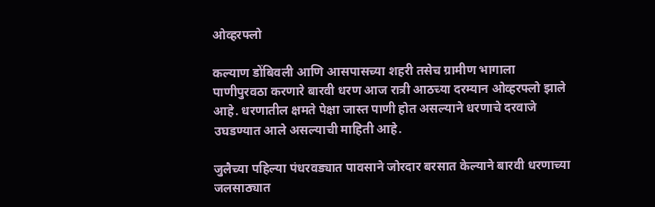ओव्हरफ्लो

कल्याण डोंबिवली आणि आसपासच्या शहरी तसेच ग्रामीण भागाला पाणीपुरवठा करणारे बारवी धरण आज रात्री आठच्या दरम्यान ओव्हरफ्लो झाले आहे. धरणातील क्षमते पेक्षा जास्त पाणी होत असल्याने धरणाचे दरवाजे उघडण्यात आले असल्याची माहिती आहे.

जुलैच्या पहिल्या पंधरवड्यात पावसाने जोरदार बरसात केल्याने बारवी धरणाच्या जलसाठ्यात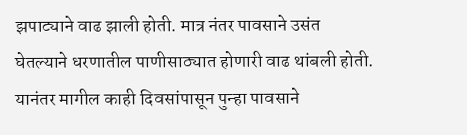झपाट्याने वाढ झाली होती. मात्र नंतर पावसाने उसंत घेतल्याने धरणातील पाणीसाठ्यात होणारी वाढ थांबली होती. यानंतर मागील काही दिवसांपासून पुन्हा पावसाने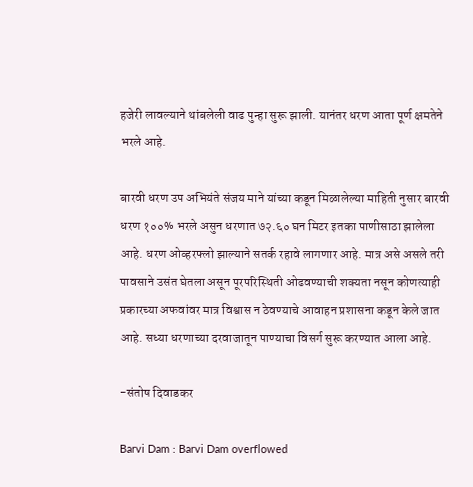हजेरी लावल्याने थांबलेली वाढ पुन्हा सुरू झाली. यानंतर धरण आता पूर्ण क्षमतेने भरले आहे.

बारवी धरण उप अभियंते संजय माने यांच्या कडून मिळालेल्या माहिती नुसार बारवी धरण १००% भरले असुन धरणात ७२.६० घन मिटर इतका पाणीसाठा झालेला आहे. धरण ओव्हरफ्लो झाल्याने सतर्क रहावे लागणार आहे. मात्र असे असले तरी पावसाने उसंत घेतला असून पूरपरिस्थिती ओढवण्याची शक्यता नसून कोणत्याही प्रकारच्या अफवांवर मात्र विश्वास न ठेवण्याचे आवाहन प्रशासना कडून केले जात आहे. सध्या धरणाच्या दरवाजातून पाण्याचा विसर्ग सुरू करण्यात आला आहे.

-संतोष दिवाडकर

Barvi Dam : Barvi Dam overflowed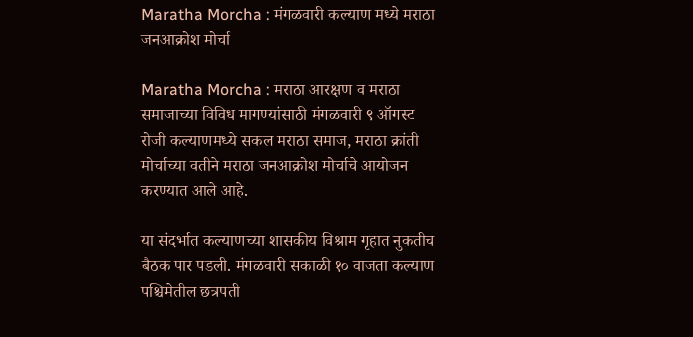Maratha Morcha : मंगळवारी कल्याण मध्ये मराठा जनआक्रोश मोर्चा

Maratha Morcha : मराठा आरक्षण व मराठा समाजाच्या विविध मागण्यांसाठी मंगळवारी ९ ऑगस्ट रोजी कल्याणमध्ये सकल मराठा समाज, मराठा क्रांती मोर्चाच्या वतीने मराठा जनआक्रोश मोर्चाचे आयोजन करण्यात आले आहे.

या संदर्भात कल्याणच्या शासकीय विश्राम गृहात नुकतीच बैठक पार पडली. मंगळवारी सकाळी १० वाजता कल्याण पश्चिमेतील छत्रपती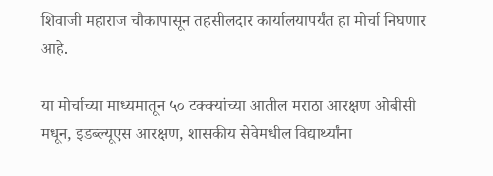शिवाजी महाराज चौकापासून तहसीलदार कार्यालयापर्यंत हा मोर्चा निघणार आहे.

या मोर्चाच्या माध्यमातून ५० टक्क्यांच्या आतील मराठा आरक्षण ओबीसी मधून, इडब्ल्यूएस आरक्षण, शासकीय सेवेमधील विद्यार्थ्यांना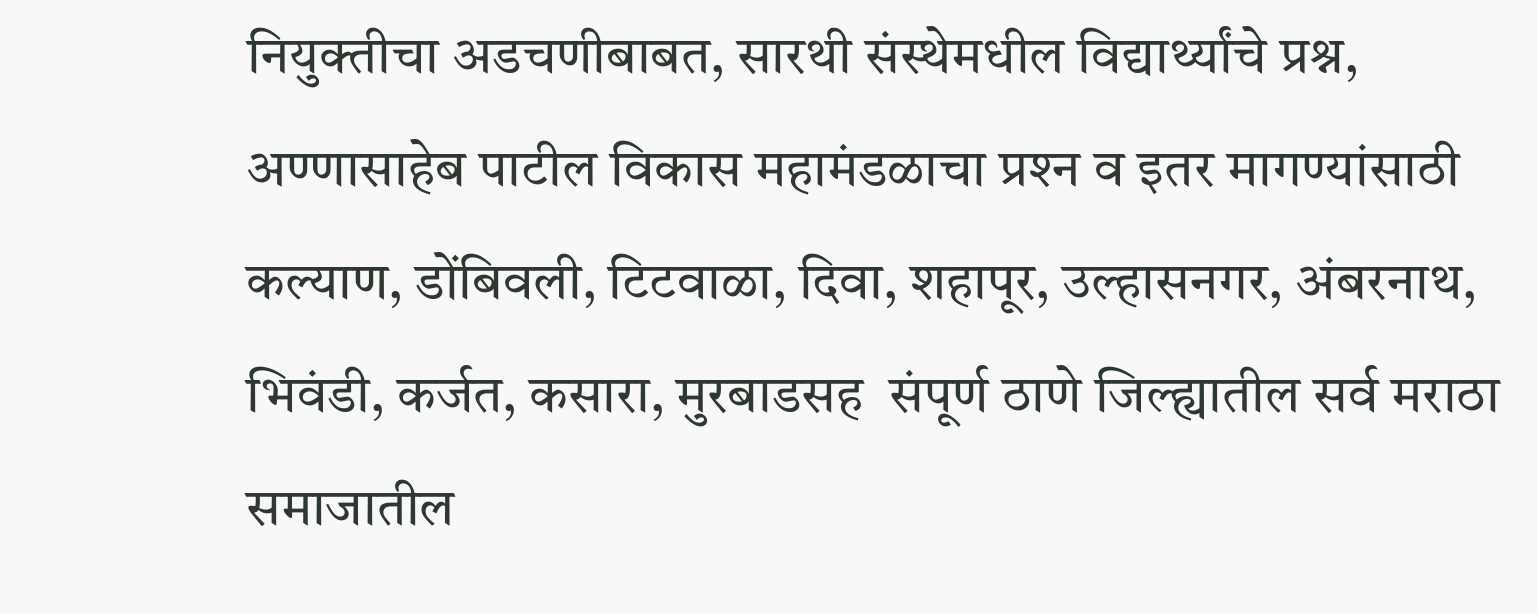नियुक्तीचा अडचणीबाबत, सारथी संस्थेमधील विद्यार्थ्यांचे प्रश्न, अण्णासाहेब पाटील विकास महामंडळाचा प्रश्‍न व इतर मागण्यांसाठी कल्याण, डोंबिवली, टिटवाळा, दिवा, शहापूर, उल्हासनगर, अंबरनाथ, भिवंडी, कर्जत, कसारा, मुरबाडसह  संपूर्ण ठाणे जिल्ह्यातील सर्व मराठा समाजातील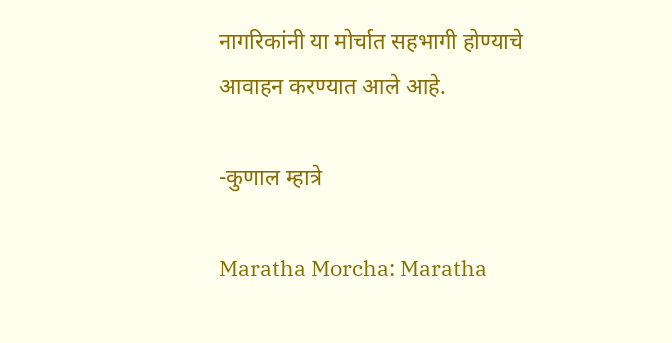नागरिकांनी या मोर्चात सहभागी होण्याचे आवाहन करण्यात आले आहे.

-कुणाल म्हात्रे

Maratha Morcha: Maratha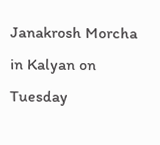Janakrosh Morcha in Kalyan on Tuesday